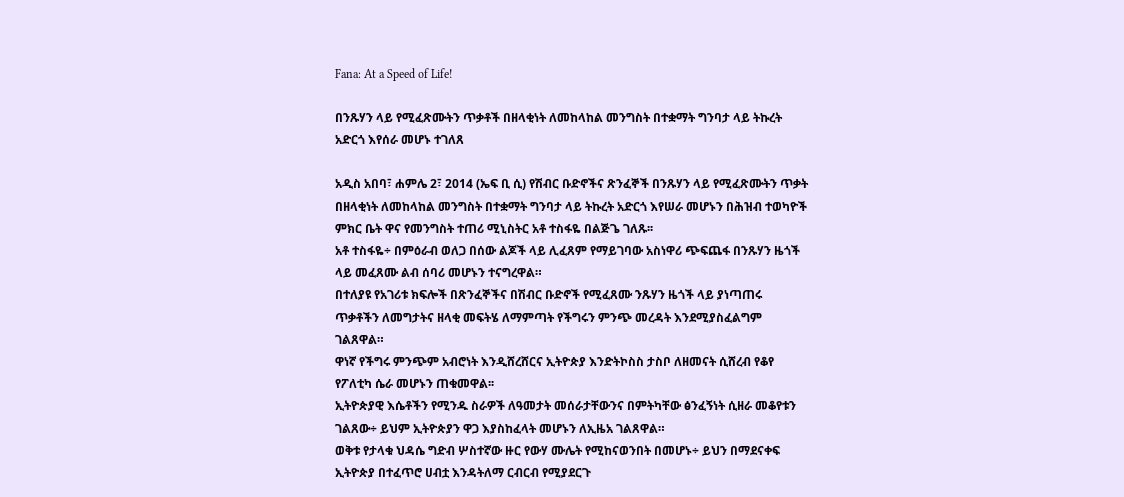Fana: At a Speed of Life!

በንጹሃን ላይ የሚፈጽሙትን ጥቃቶች በዘላቂነት ለመከላከል መንግስት በተቋማት ግንባታ ላይ ትኩረት አድርጎ እየሰራ መሆኑ ተገለጸ

አዲስ አበባ፣ ሐምሌ 2፣ 2014 (ኤፍ ቢ ሲ) የሽብር ቡድኖችና ጽንፈኞች በንጹሃን ላይ የሚፈጽሙትን ጥቃት በዘላቂነት ለመከላከል መንግስት በተቋማት ግንባታ ላይ ትኩረት አድርጎ እየሠራ መሆኑን በሕዝብ ተወካዮች ምክር ቤት ዋና የመንግስት ተጠሪ ሚኒስትር አቶ ተስፋዬ በልጅጌ ገለጹ፡፡
አቶ ተስፋዬ÷ በምዕራብ ወለጋ በሰው ልጆች ላይ ሊፈጸም የማይገባው አስነዋሪ ጭፍጨፋ በንጹሃን ዜጎች ላይ መፈጸሙ ልብ ሰባሪ መሆኑን ተናግረዋል።
በተለያዩ የአገሪቱ ክፍሎች በጽንፈኞችና በሽብር ቡድኖች የሚፈጸሙ ንጹሃን ዜጎች ላይ ያነጣጠሩ ጥቃቶችን ለመግታትና ዘላቂ መፍትሄ ለማምጣት የችግሩን ምንጭ መረዳት እንደሚያስፈልግም ገልጸዋል።
ዋነኛ የችግሩ ምንጭም አብሮነት እንዲሸረሸርና ኢትዮጵያ እንድትኮስስ ታስቦ ለዘመናት ሲሸረብ የቆየ የፖለቲካ ሴራ መሆኑን ጠቁመዋል፡፡
ኢትዮጵያዊ እሴቶችን የሚንዱ ስራዎች ለዓመታት መሰራታቸውንና በምትካቸው ፅንፈኝነት ሲዘራ መቆየቱን ገልጸው÷ ይህም ኢትዮጵያን ዋጋ እያስከፈላት መሆኑን ለኢዜአ ገልጸዋል።
ወቅቱ የታላቁ ህዳሴ ግድብ ሦስተኛው ዙር የውሃ ሙሌት የሚከናወንበት በመሆኑ÷ ይህን በማደናቀፍ ኢትዮጵያ በተፈጥሮ ሀብቷ እንዳትለማ ርብርብ የሚያደርጉ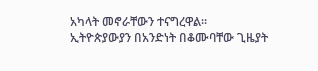አካላት መኖራቸውን ተናግረዋል።
ኢትዮጵያውያን በአንድነት በቆሙባቸው ጊዜያት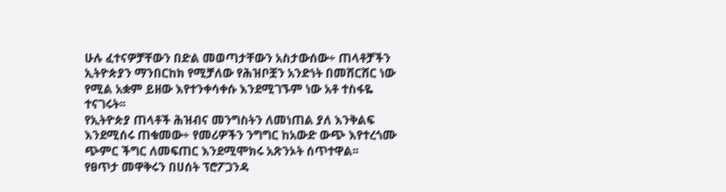ሁሉ ፈተናዎቻቸውን በድል መወጣታቸውን አስታውሰው÷ ጠላቶቻችን ኢትዮጵያን ማንበርከክ የሚቻለው የሕዝቦቿን አንድነት በመሸርሸር ነው የሚል አቋም ይዘው እየተንቀሳቀሱ እንደሚገኙም ነው አቶ ተስፋዬ ተናገሩት፡፡
የኢትዮጵያ ጠላቶች ሕዝብና መንግስትን ለመነጠል ያለ እንቅልፍ እንደሚሰሩ ጠቁመው÷ የመሪዎችን ንግግር ከአውድ ውጭ እየተረጎሙ ጭምር ችግር ለመፍጠር እንደሚሞክሩ አጽንኦት ሰጥተዋል፡፡
የፀጥታ መዋቅሩን በሀሰት ፕሮፖጋንዳ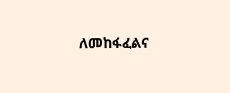ለመከፋፈልና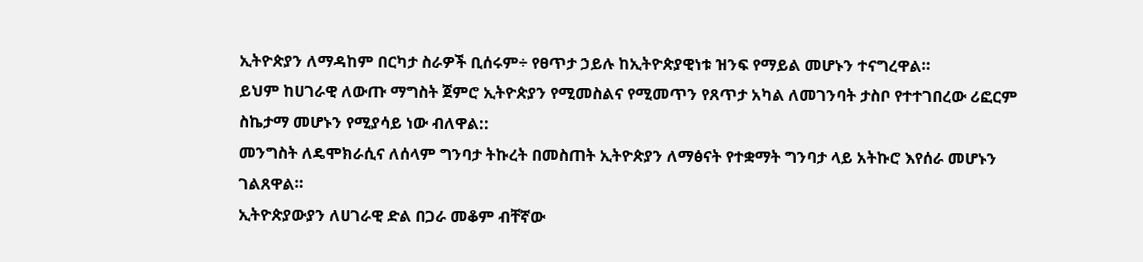ኢትዮጵያን ለማዳከም በርካታ ስራዎች ቢሰሩም÷ የፀጥታ ኃይሉ ከኢትዮጵያዊነቱ ዝንፍ የማይል መሆኑን ተናግረዋል።
ይህም ከሀገራዊ ለውጡ ማግስት ጀምሮ ኢትዮጵያን የሚመስልና የሚመጥን የጸጥታ አካል ለመገንባት ታስቦ የተተገበረው ሪፎርም ስኬታማ መሆኑን የሚያሳይ ነው ብለዋል::
መንግስት ለዴሞክራሲና ለሰላም ግንባታ ትኩረት በመስጠት ኢትዮጵያን ለማፅናት የተቋማት ግንባታ ላይ አትኩሮ እየሰራ መሆኑን ገልጸዋል።
ኢትዮጵያውያን ለሀገራዊ ድል በጋራ መቆም ብቸኛው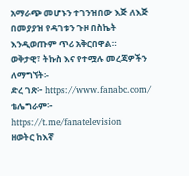አማራጭ መሆኑን ተገንዝበው እጅ ለእጅ በመያያዝ የዳገቱን ጉዞ በስኬት እንዲወጡም ጥሪ አቅርበዋል።
ወቅታዊ፣ ትኩስ እና የተሟሉ መረጃዎችን ለማግኘት፡-
ድረ ገጽ፦ https://www.fanabc.com/
ቴሌግራም፦ https://t.me/fanatelevision
ዘወትር ከእኛ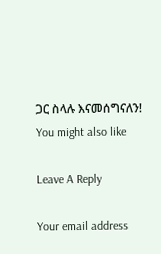ጋር ስላሉ እናመሰግናለን!
You might also like

Leave A Reply

Your email address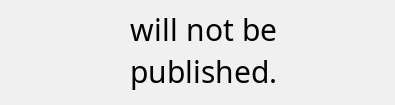will not be published.